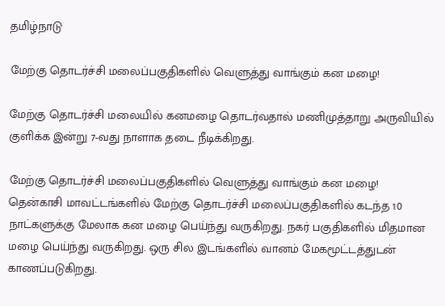தமிழ்நாடு

மேற்கு தொடர்ச்சி மலைப்பகுதிகளில் வெளுத்து வாங்கும் கன மழை!

மேற்கு தொடர்ச்சி மலையில் கனமழை தொடர்வதால் மணிமுத்தாறு அருவியில் குளிக்க இன்று 7-வது நாளாக தடை நீடிக்கிறது.

மேற்கு தொடர்ச்சி மலைப்பகுதிகளில் வெளுத்து வாங்கும் கன மழை!
தென்காசி மாவட்டங்களில் மேற்கு தொடர்ச்சி மலைப்பகுதிகளில் கடந்த 10 நாட்களுக்கு மேலாக கன மழை பெய்ந்து வருகிறது. நகர் பகுதிகளில் மிதமான மழை பெய்ந்து வருகிறது. ஒரு சில இடங்களில் வானம் மேகமூட்டத்துடன் காணப்படுகிறது.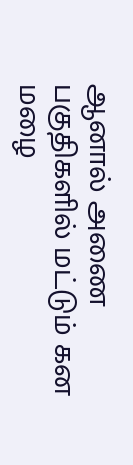ஆனால் அணை பகுதிகளில் மட்டும் கன மழை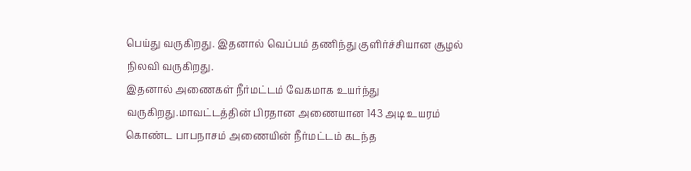பெய்து வருகிறது. இதனால் வெப்பம் தணிந்து குளிர்ச்சியான சூழல் நிலவி வருகிறது.
இதனால் அணைகள் நீர்மட்டம் வேகமாக உயர்ந்து வருகிறது.மாவட்டத்தின் பிரதான அணையான 143 அடி உயரம் கொண்ட பாபநாசம் அணையின் நீர்மட்டம் கடந்த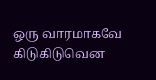ஒரு வாரமாகவே கிடுகிடுவென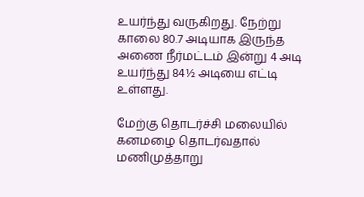உயர்ந்து வருகிறது. நேற்று காலை 80.7 அடியாக இருந்த அணை நீர்மட்டம் இன்று 4 அடி உயர்ந்து 84½ அடியை எட்டி உள்ளது.

மேற்கு தொடர்ச்சி மலையில் கனமழை தொடர்வதால் மணிமுத்தாறு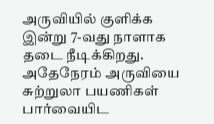அருவியில் குளிக்க இன்று 7-வது நாளாக தடை நீடிக்கிறது. அதேநேரம் அருவியை சுற்றுலா பயணிகள் பார்வையிட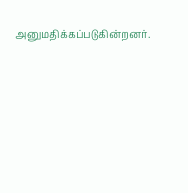அனுமதிக்கப்படுகின்றனர்.